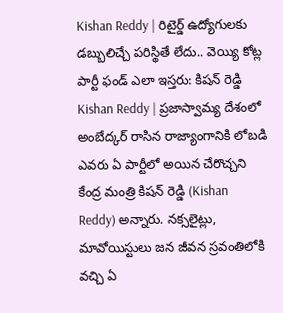Kishan Reddy | రిటైర్డ్ ఉద్యోగులకు డబ్బులిచ్చే పరిస్థితే లేదు.. వెయ్యి కోట్ల పార్టీ ఫండ్ ఎలా ఇస్తరు: కిషన్ రెడ్డి
Kishan Reddy | ప్రజాస్వామ్య దేశంలో అంబేద్కర్ రాసిన రాజ్యాంగానికి లోబడి ఎవరు ఏ పార్టీలో అయిన చేరొచ్చని కేంద్ర మంత్రి కిషన్ రెడ్డి (Kishan Reddy) అన్నారు. నక్సలైట్లు, మావోయిస్టులు జన జీవన స్రవంతిలోకి వచ్చి ఏ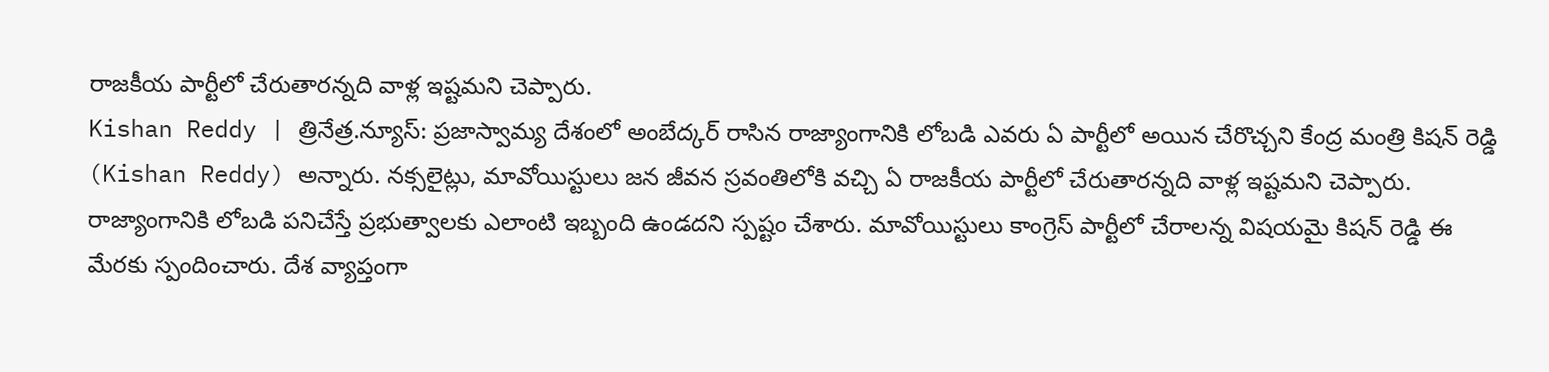రాజకీయ పార్టీలో చేరుతారన్నది వాళ్ల ఇష్టమని చెప్పారు.
Kishan Reddy | త్రినేత్ర.న్యూస్: ప్రజాస్వామ్య దేశంలో అంబేద్కర్ రాసిన రాజ్యాంగానికి లోబడి ఎవరు ఏ పార్టీలో అయిన చేరొచ్చని కేంద్ర మంత్రి కిషన్ రెడ్డి (Kishan Reddy) అన్నారు. నక్సలైట్లు, మావోయిస్టులు జన జీవన స్రవంతిలోకి వచ్చి ఏ రాజకీయ పార్టీలో చేరుతారన్నది వాళ్ల ఇష్టమని చెప్పారు. రాజ్యాంగానికి లోబడి పనిచేస్తే ప్రభుత్వాలకు ఎలాంటి ఇబ్బంది ఉండదని స్పష్టం చేశారు. మావోయిస్టులు కాంగ్రెస్ పార్టీలో చేరాలన్న విషయమై కిషన్ రెడ్డి ఈ మేరకు స్పందించారు. దేశ వ్యాప్తంగా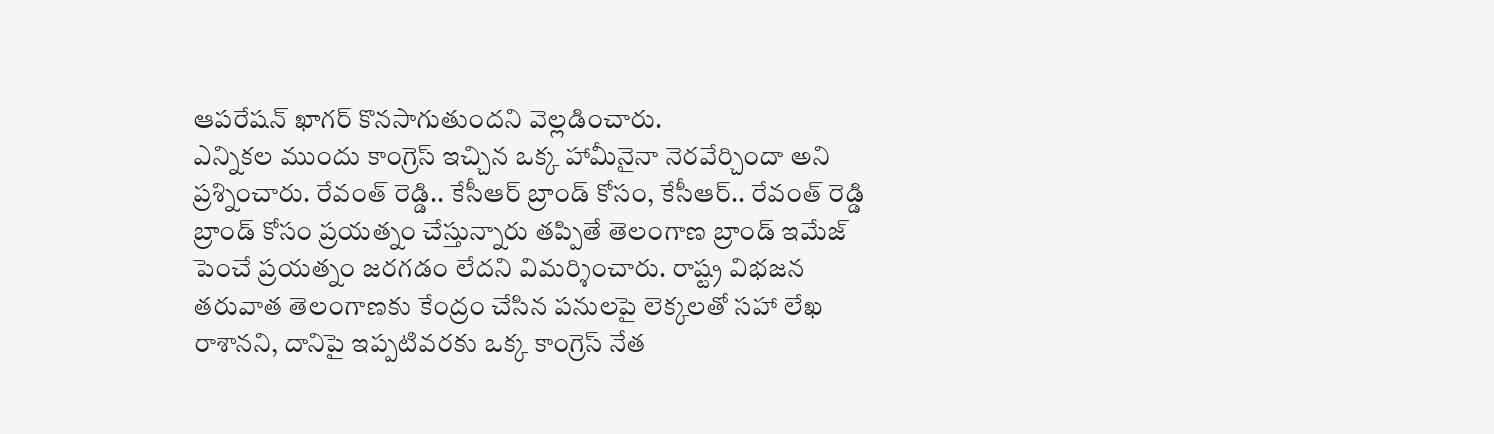ఆపరేషన్ ఖాగర్ కొనసాగుతుందని వెల్లడించారు.
ఎన్నికల ముందు కాంగ్రెస్ ఇచ్చిన ఒక్క హామీనైనా నెరవేర్చిందా అని ప్రశ్నించారు. రేవంత్ రెడ్డి.. కేసీఆర్ బ్రాండ్ కోసం, కేసీఆర్.. రేవంత్ రెడ్డి బ్రాండ్ కోసం ప్రయత్నం చేస్తున్నారు తప్పితే తెలంగాణ బ్రాండ్ ఇమేజ్ పెంచే ప్రయత్నం జరగడం లేదని విమర్శించారు. రాష్ట్ర విభజన తరువాత తెలంగాణకు కేంద్రం చేసిన పనులపై లెక్కలతో సహా లేఖ రాశానని, దానిపై ఇప్పటివరకు ఒక్క కాంగ్రెస్ నేత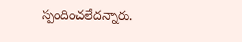స్పందించలేదన్నారు.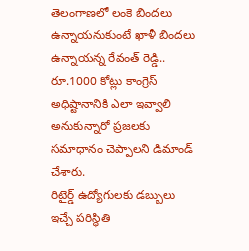తెలంగాణలో లంకె బిందలు ఉన్నాయనుకుంటే ఖాళీ బిందలు ఉన్నాయన్న రేవంత్ రెడ్డి.. రూ.1000 కోట్లు కాంగ్రెస్ అధిష్టానానికి ఎలా ఇవ్వాలి అనుకున్నారో ప్రజలకు సమాధానం చెప్పాలని డిమాండ్ చేశారు.
రిటైర్డ్ ఉద్యోగులకు డబ్బులు ఇచ్చే పరిస్థితి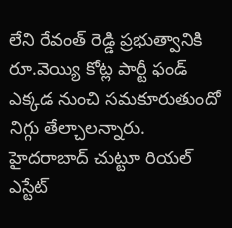లేని రేవంత్ రెడ్డి ప్రభుత్వానికి రూ.వెయ్యి కోట్ల పార్టీ ఫండ్ ఎక్కడ నుంచి సమకూరుతుందో నిగ్గు తేల్చాలన్నారు. హైదరాబాద్ చుట్టూ రియల్ ఎస్టేట్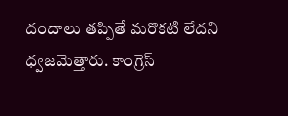దందాలు తప్పితే మరొకటి లేదని ధ్వజమెత్తారు. కాంగ్రెస్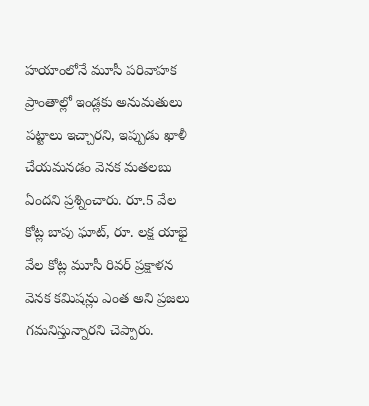హయాంలోనే మూసీ పరివాహక ప్రాంతాల్లో ఇండ్లకు అనుమతులు పట్టాలు ఇచ్చారని, ఇప్పుడు ఖాళీ చేయమనడం వెనక మతలబు ఏందని ప్రశ్నించారు. రూ.5 వేల కోట్ల బాపు ఘాట్, రూ. లక్ష యాభై వేల కోట్ల మూసీ రివర్ ప్రక్షాళన వెనక కమిషన్లు ఎంత అని ప్రజలు గమనిస్తున్నారని చెప్పారు.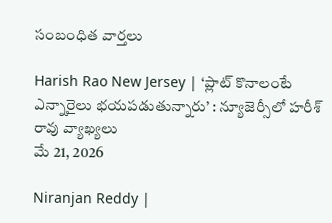సంబంధిత వార్తలు

Harish Rao New Jersey | ‘ప్లాట్ కొనాలంటే ఎన్నారైలు భయపడుతున్నారు’ : న్యూజెర్సీలో హరీశ్ రావు వ్యాఖ్యలు
మే 21, 2026

Niranjan Reddy |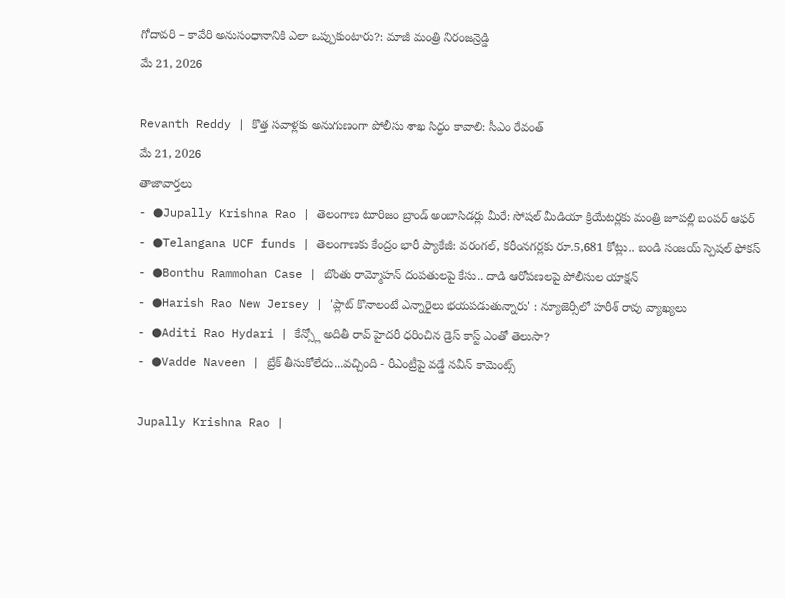గోదావరి – కావేరి అనుసంధానానికి ఎలా ఒప్పుకుంటారు?: మాజీ మంత్రి నిరంజన్రెడ్డి
మే 21, 2026

Revanth Reddy | కొత్త సవాళ్లకు అనుగుణంగా పోలీసు శాఖ సిద్ధం కావాలి: సీఎం రేవంత్
మే 21, 2026
తాజావార్తలు
- ●Jupally Krishna Rao | తెలంగాణ టూరిజం బ్రాండ్ అంబాసిడర్లు మీరే: సోషల్ మీడియా క్రియేటర్లకు మంత్రి జూపల్లి బంపర్ ఆఫర్
- ●Telangana UCF funds | తెలంగాణకు కేంద్రం భారీ ప్యాకేజీ: వరంగల్, కరీంనగర్లకు రూ.5,681 కోట్లు.. బండి సంజయ్ స్పెషల్ ఫోకస్
- ●Bonthu Rammohan Case | బొంతు రామ్మోహన్ దంపతులపై కేసు.. దాడి ఆరోపణలపై పోలీసుల యాక్షన్
- ●Harish Rao New Jersey | 'ప్లాట్ కొనాలంటే ఎన్నారైలు భయపడుతున్నారు' : న్యూజెర్సీలో హరీశ్ రావు వ్యాఖ్యలు
- ●Aditi Rao Hydari | కేన్స్లో అదితీ రావ్ హైదరీ ధరించిన డ్రెస్ కాస్ట్ ఎంతో తెలుసా?
- ●Vadde Naveen | బ్రేక్ తీసుకోలేదు...వచ్చింది - రీఎంట్రీపై వడ్డే నవీన్ కామెంట్స్

Jupally Krishna Rao |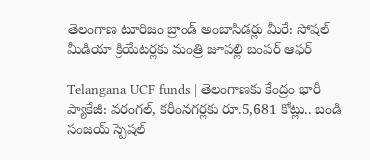తెలంగాణ టూరిజం బ్రాండ్ అంబాసిడర్లు మీరే: సోషల్ మీడియా క్రియేటర్లకు మంత్రి జూపల్లి బంపర్ ఆఫర్

Telangana UCF funds | తెలంగాణకు కేంద్రం భారీ ప్యాకేజీ: వరంగల్, కరీంనగర్లకు రూ.5,681 కోట్లు.. బండి సంజయ్ స్పెషల్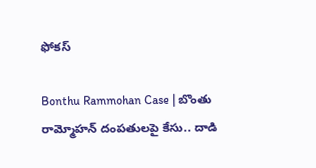ఫోకస్

Bonthu Rammohan Case | బొంతు రామ్మోహన్ దంపతులపై కేసు.. దాడి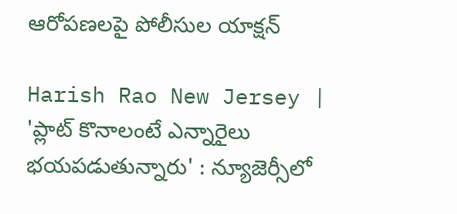ఆరోపణలపై పోలీసుల యాక్షన్

Harish Rao New Jersey | 'ప్లాట్ కొనాలంటే ఎన్నారైలు భయపడుతున్నారు' : న్యూజెర్సీలో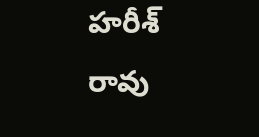హరీశ్ రావు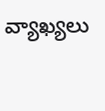వ్యాఖ్యలు